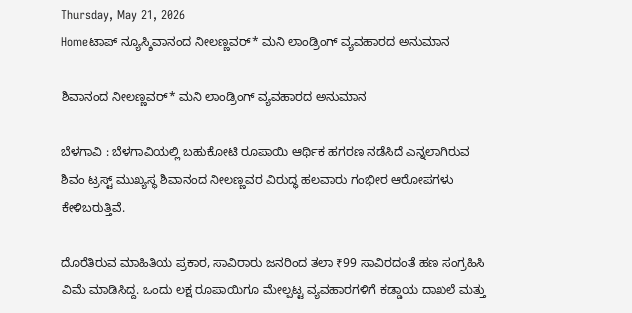Thursday, May 21, 2026
Homeಟಾಪ್ ನ್ಯೂಸ್ಶಿವಾನಂದ ನೀಲಣ್ಣವರ್* ಮನಿ ಲಾಂಡ್ರಿಂಗ್ ವ್ಯವಹಾರದ ಅನುಮಾನ

ಶಿವಾನಂದ ನೀಲಣ್ಣವರ್* ಮನಿ ಲಾಂಡ್ರಿಂಗ್ ವ್ಯವಹಾರದ ಅನುಮಾನ

ಬೆಳಗಾವಿ : ಬೆಳಗಾವಿಯಲ್ಲಿ ಬಹುಕೋಟಿ ರೂಪಾಯಿ ಆರ್ಥಿಕ ಹಗರಣ ನಡೆಸಿದೆ ಎನ್ನಲಾಗಿರುವ ಶಿವಂ ಟ್ರಸ್ಟ್‌ ಮುಖ್ಯಸ್ಥ ಶಿವಾನಂದ ನೀಲಣ್ಣವರ ವಿರುದ್ಧ ಹಲವಾರು ಗಂಭೀರ ಆರೋಪಗಳು ಕೇಳಿಬರುತ್ತಿವೆ.

ದೊರೆತಿರುವ ಮಾಹಿತಿಯ ಪ್ರಕಾರ, ಸಾವಿರಾರು ಜನರಿಂದ ತಲಾ ₹99 ಸಾವಿರದಂತೆ ಹಣ ಸಂಗ್ರಹಿಸಿ ವಿಮೆ ಮಾಡಿಸಿದ್ದ. ಒಂದು ಲಕ್ಷ ರೂಪಾಯಿಗೂ ಮೇಲ್ಪಟ್ಟ ವ್ಯವಹಾರಗಳಿಗೆ ಕಡ್ಡಾಯ ದಾಖಲೆ ಮತ್ತು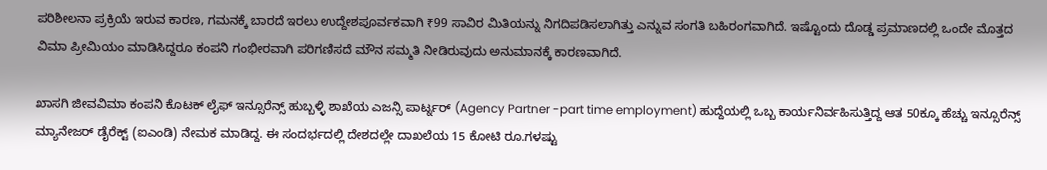ಪರಿಶೀಲನಾ ಪ್ರಕ್ರಿಯೆ ಇರುವ ಕಾರಣ, ಗಮನಕ್ಕೆ ಬಾರದೆ ಇರಲು ಉದ್ದೇಶಪೂರ್ವಕವಾಗಿ ₹99 ಸಾವಿರ ಮಿತಿಯನ್ನು ನಿಗದಿಪಡಿಸಲಾಗಿತ್ತು ಎನ್ನುವ ಸಂಗತಿ ಬಹಿರಂಗವಾಗಿದೆ. ಇಷ್ಟೊಂದು ದೊಡ್ಡ ಪ್ರಮಾಣದಲ್ಲಿ ಒಂದೇ ಮೊತ್ತದ ವಿಮಾ ಪ್ರೀಮಿಯಂ ಮಾಡಿಸಿದ್ದರೂ ಕಂಪನಿ ಗಂಭೀರವಾಗಿ ಪರಿಗಣಿಸದೆ ಮೌನ ಸಮ್ಮತಿ ನೀಡಿರುವುದು ಅನುಮಾನಕ್ಕೆ ಕಾರಣವಾಗಿದೆ.

ಖಾಸಗಿ ಜೀವವಿಮಾ ಕಂಪನಿ ಕೊಟಕ್ ಲೈಫ್ ಇನ್ಸೂರೆನ್ಸ್ ಹುಬ್ಬಳ್ಳಿ ಶಾಖೆಯ ಎಜನ್ಸಿ ಪಾರ್ಟ್ನರ್ (Agency Partner -part time employment) ಹುದ್ದೆಯಲ್ಲಿ ಒಬ್ಬ ಕಾರ್ಯನಿರ್ವಹಿಸುತ್ತಿದ್ದ ಆತ 50ಕ್ಕೂ ಹೆಚ್ಚು ಇನ್ಸೂರೆನ್ಸ್ ಮ್ಯಾನೇಜರ್ ಡೈರೆಕ್ಟ್ (ಐಎಂಡಿ) ನೇಮಕ ಮಾಡಿದ್ದ. ಈ ಸಂದರ್ಭದಲ್ಲಿ ದೇಶದಲ್ಲೇ ದಾಖಲೆಯ 15 ಕೋಟಿ ರೂ.ಗಳಷ್ಟು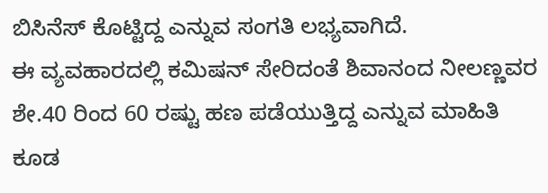ಬಿಸಿನೆಸ್ ಕೊಟ್ಟಿದ್ದ ಎನ್ನುವ ಸಂಗತಿ ಲಭ್ಯವಾಗಿದೆ.
ಈ ವ್ಯವಹಾರದಲ್ಲಿ ಕಮಿಷನ್ ಸೇರಿದಂತೆ ಶಿವಾನಂದ ನೀಲಣ್ಣವರ ಶೇ.40 ರಿಂದ 60 ರಷ್ಟು ಹಣ ಪಡೆಯುತ್ತಿದ್ದ ಎನ್ನುವ ಮಾಹಿತಿ ಕೂಡ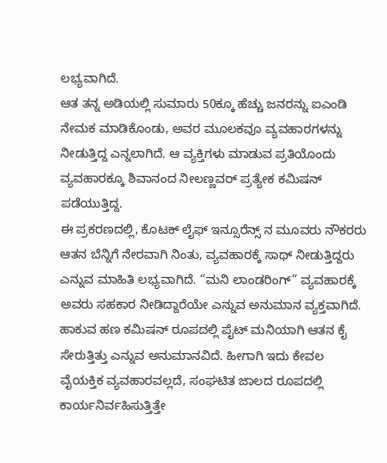ಲಭ್ಯವಾಗಿದೆ.
ಆತ ತನ್ನ ಅಡಿಯಲ್ಲಿ ಸುಮಾರು 50ಕ್ಕೂ ಹೆಚ್ಚು ಜನರನ್ನು ಐಎಂಡಿ ನೇಮಕ ಮಾಡಿಕೊಂಡು, ಅವರ ಮೂಲಕವೂ ವ್ಯವಹಾರಗಳನ್ನು ನೀಡುತ್ತಿದ್ದ ಎನ್ನಲಾಗಿದೆ. ಆ ವ್ಯಕ್ತಿಗಳು ಮಾಡುವ ಪ್ರತಿಯೊಂದು ವ್ಯವಹಾರಕ್ಕೂ ಶಿವಾನಂದ ನೀಲಣ್ಣವರ್ ಪ್ರತ್ಯೇಕ ಕಮಿಷನ್ ಪಡೆಯುತ್ತಿದ್ದ.
ಈ ಪ್ರಕರಣದಲ್ಲಿ, ಕೊಟಕ್ ಲೈಫ್ ಇನ್ಸೂರೆನ್ಸ್ ನ ಮೂವರು ನೌಕರರು ಆತನ ಬೆನ್ನಿಗೆ ನೇರವಾಗಿ ನಿಂತು, ವ್ಯವಹಾರಕ್ಕೆ ಸಾಥ್ ನೀಡುತ್ತಿದ್ದರು ಎನ್ನುವ ಮಾಹಿತಿ ಲಭ್ಯವಾಗಿದೆ. “ಮನಿ ಲಾಂಡರಿಂಗ್” ವ್ಯವಹಾರಕ್ಕೆ ಅವರು ಸಹಕಾರ ನೀಡಿದ್ದಾರೆಯೇ ಎನ್ನುವ ಅನುಮಾನ ವ್ಯಕ್ತವಾಗಿದೆ.
ಹಾಕುವ ಹಣ ಕಮಿಷನ್ ರೂಪದಲ್ಲಿ ಪೈಟ್ ಮನಿಯಾಗಿ ಆತನ ಕೈ ಸೇರುತ್ತಿತ್ತು ಎನ್ನುವ ಅನುಮಾನವಿದೆ. ಹೀಗಾಗಿ ಇದು ಕೇವಲ ವೈಯಕ್ತಿಕ ವ್ಯವಹಾರವಲ್ಲದೆ, ಸಂಘಟಿತ ಜಾಲದ ರೂಪದಲ್ಲಿ ಕಾರ್ಯನಿರ್ವಹಿಸುತ್ತಿತ್ತೇ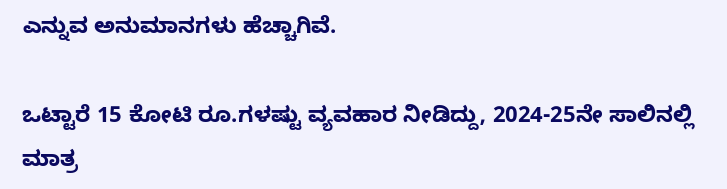ಎನ್ನುವ ಅನುಮಾನಗಳು ಹೆಚ್ಚಾಗಿವೆ.

ಒಟ್ಟಾರೆ 15 ಕೋಟಿ ರೂ.ಗಳಷ್ಟು ವ್ಯವಹಾರ ನೀಡಿದ್ದು, 2024-25ನೇ ಸಾಲಿನಲ್ಲಿ ಮಾತ್ರ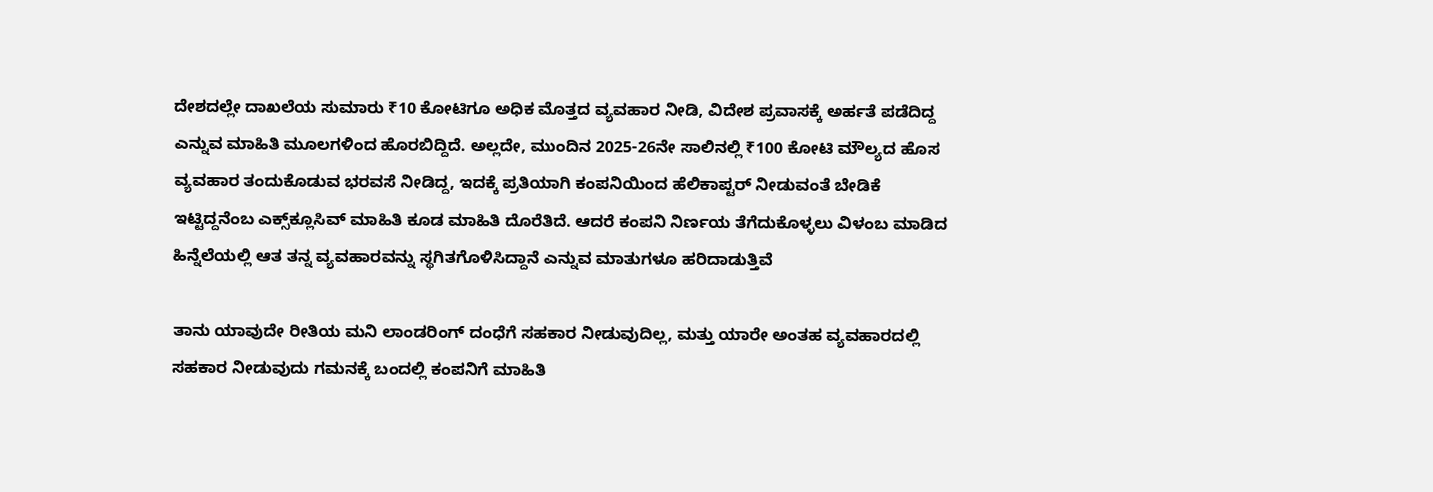ದೇಶದಲ್ಲೇ ದಾಖಲೆಯ ಸುಮಾರು ₹10 ಕೋಟಿಗೂ ಅಧಿಕ ಮೊತ್ತದ ವ್ಯವಹಾರ ನೀಡಿ, ವಿದೇಶ ಪ್ರವಾಸಕ್ಕೆ ಅರ್ಹತೆ ಪಡೆದಿದ್ದ ಎನ್ನುವ ಮಾಹಿತಿ ಮೂಲಗಳಿಂದ ಹೊರಬಿದ್ದಿದೆ. ಅಲ್ಲದೇ, ಮುಂದಿನ 2025-26ನೇ ಸಾಲಿನಲ್ಲಿ ₹100 ಕೋಟಿ ಮೌಲ್ಯದ ಹೊಸ ವ್ಯವಹಾರ ತಂದುಕೊಡುವ ಭರವಸೆ ನೀಡಿದ್ದ, ಇದಕ್ಕೆ ಪ್ರತಿಯಾಗಿ ಕಂಪನಿಯಿಂದ ಹೆಲಿಕಾಪ್ಟರ್ ನೀಡುವಂತೆ ಬೇಡಿಕೆ ಇಟ್ಟಿದ್ದನೆಂಬ ಎಕ್ಸ್‌ಕ್ಲೂಸಿವ್ ಮಾಹಿತಿ ಕೂಡ ಮಾಹಿತಿ ದೊರೆತಿದೆ. ಆದರೆ ಕಂಪನಿ ನಿರ್ಣಯ ತೆಗೆದುಕೊಳ್ಳಲು ವಿಳಂಬ ಮಾಡಿದ ಹಿನ್ನೆಲೆಯಲ್ಲಿ ಆತ ತನ್ನ ವ್ಯವಹಾರವನ್ನು ಸ್ಥಗಿತಗೊಳಿಸಿದ್ದಾನೆ ಎನ್ನುವ ಮಾತುಗಳೂ ಹರಿದಾಡುತ್ತಿವೆ

ತಾನು ಯಾವುದೇ ರೀತಿಯ ಮನಿ ಲಾಂಡರಿಂಗ್ ದಂಧೆಗೆ ಸಹಕಾರ ನೀಡುವುದಿಲ್ಲ, ಮತ್ತು ಯಾರೇ ಅಂತಹ ವ್ಯವಹಾರದಲ್ಲಿ ಸಹಕಾರ ನೀಡುವುದು ಗಮನಕ್ಕೆ ಬಂದಲ್ಲಿ ಕಂಪನಿಗೆ ಮಾಹಿತಿ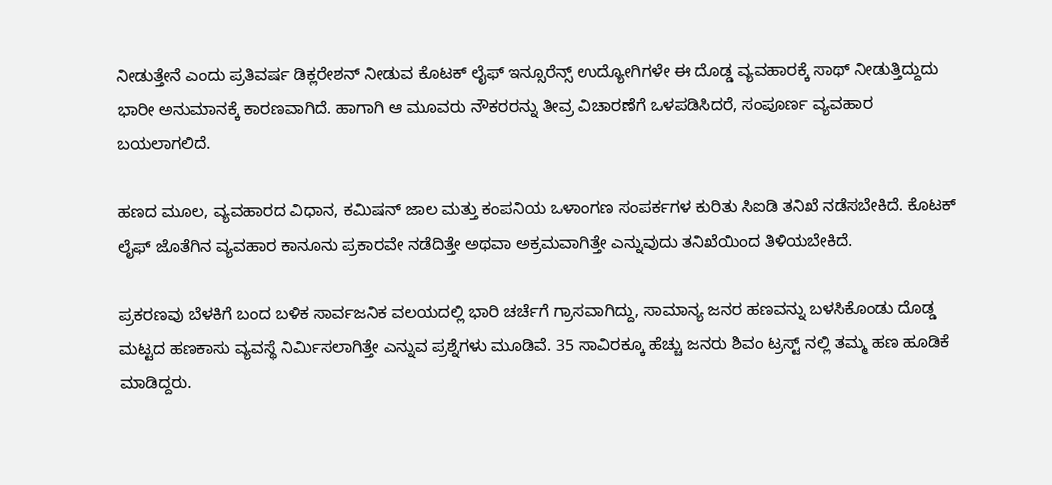ನೀಡುತ್ತೇನೆ ಎಂದು ಪ್ರತಿವರ್ಷ ಡಿಕ್ಲರೇಶನ್ ನೀಡುವ ಕೊಟಕ್ ಲೈಫ್ ಇನ್ಸೂರೆನ್ಸ್ ಉದ್ಯೋಗಿಗಳೇ ಈ ದೊಡ್ಡ ವ್ಯವಹಾರಕ್ಕೆ ಸಾಥ್ ನೀಡುತ್ತಿದ್ದುದು ಭಾರೀ ಅನುಮಾನಕ್ಕೆ ಕಾರಣವಾಗಿದೆ. ಹಾಗಾಗಿ ಆ ಮೂವರು ನೌಕರರನ್ನು ತೀವ್ರ ವಿಚಾರಣೆಗೆ ಒಳಪಡಿಸಿದರೆ, ಸಂಪೂರ್ಣ ವ್ಯವಹಾರ ಬಯಲಾಗಲಿದೆ.

ಹಣದ ಮೂಲ, ವ್ಯವಹಾರದ ವಿಧಾನ, ಕಮಿಷನ್ ಜಾಲ ಮತ್ತು ಕಂಪನಿಯ ಒಳಾಂಗಣ ಸಂಪರ್ಕಗಳ ಕುರಿತು ಸಿಐಡಿ ತನಿಖೆ ನಡೆಸಬೇಕಿದೆ. ಕೊಟಕ್ ಲೈಫ್ ಜೊತೆಗಿನ ವ್ಯವಹಾರ ಕಾನೂನು ಪ್ರಕಾರವೇ ನಡೆದಿತ್ತೇ ಅಥವಾ ಅಕ್ರಮವಾಗಿತ್ತೇ ಎನ್ನುವುದು ತನಿಖೆಯಿಂದ ತಿಳಿಯಬೇಕಿದೆ.

ಪ್ರಕರಣವು ಬೆಳಕಿಗೆ ಬಂದ ಬಳಿಕ ಸಾರ್ವಜನಿಕ ವಲಯದಲ್ಲಿ ಭಾರಿ ಚರ್ಚೆಗೆ ಗ್ರಾಸವಾಗಿದ್ದು, ಸಾಮಾನ್ಯ ಜನರ ಹಣವನ್ನು ಬಳಸಿಕೊಂಡು ದೊಡ್ಡ ಮಟ್ಟದ ಹಣಕಾಸು ವ್ಯವಸ್ಥೆ ನಿರ್ಮಿಸಲಾಗಿತ್ತೇ ಎನ್ನುವ ಪ್ರಶ್ನೆಗಳು ಮೂಡಿವೆ. 35 ಸಾವಿರಕ್ಕೂ ಹೆಚ್ಚು ಜನರು ಶಿವಂ ಟ್ರಸ್ಟ್ ನಲ್ಲಿ ತಮ್ಮ ಹಣ ಹೂಡಿಕೆ ಮಾಡಿದ್ದರು.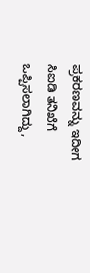ಪ್ರಕರಣವನ್ನು ಇದೀಗ ಸಿಐಡಿ ತನಿಖೆಗೆ ಒಪ್ಪಿಸಲಾಗಿದ್ದು,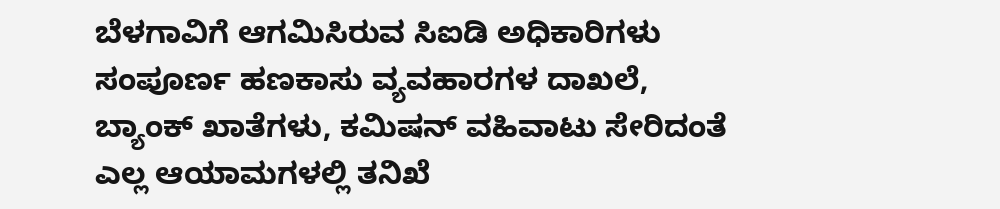ಬೆಳಗಾವಿಗೆ ಆಗಮಿಸಿರುವ ಸಿಐಡಿ ಅಧಿಕಾರಿಗಳು ಸಂಪೂರ್ಣ ಹಣಕಾಸು ವ್ಯವಹಾರಗಳ ದಾಖಲೆ, ಬ್ಯಾಂಕ್ ಖಾತೆಗಳು, ಕಮಿಷನ್ ವಹಿವಾಟು ಸೇರಿದಂತೆ ಎಲ್ಲ ಆಯಾಮಗಳಲ್ಲಿ ತನಿಖೆ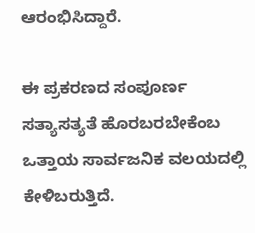ಆರಂಭಿಸಿದ್ದಾರೆ.

ಈ ಪ್ರಕರಣದ ಸಂಪೂರ್ಣ ಸತ್ಯಾಸತ್ಯತೆ ಹೊರಬರಬೇಕೆಂಬ ಒತ್ತಾಯ ಸಾರ್ವಜನಿಕ ವಲಯದಲ್ಲಿ ಕೇಳಿಬರುತ್ತಿದೆ.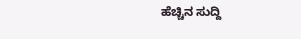ಹೆಚ್ಚಿನ ಸುದ್ದಿ